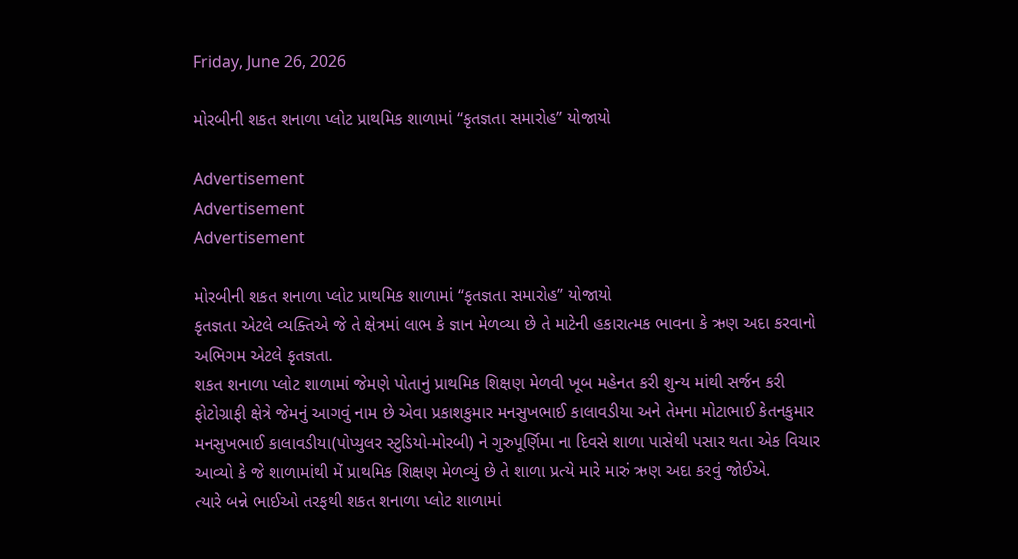Friday, June 26, 2026

મોરબીની શકત શનાળા પ્લોટ પ્રાથમિક શાળામાં “કૃતજ્ઞતા સમારોહ” યોજાયો

Advertisement
Advertisement
Advertisement

મોરબીની શકત શનાળા પ્લોટ પ્રાથમિક શાળામાં “કૃતજ્ઞતા સમારોહ” યોજાયો
કૃતજ્ઞતા એટલે વ્યક્તિએ જે તે ક્ષેત્રમાં લાભ કે જ્ઞાન મેળવ્યા છે તે માટેની હકારાત્મક ભાવના કે ઋણ અદા કરવાનો અભિગમ એટલે કૃતજ્ઞતા.
શકત શનાળા પ્લોટ શાળામાં જેમણે પોતાનું પ્રાથમિક શિક્ષણ મેળવી ખૂબ મહેનત કરી શુન્ય માંથી સર્જન કરી ફોટોગ્રાફી ક્ષેત્રે જેમનું આગવું નામ છે એવા પ્રકાશકુમાર મનસુખભાઈ કાલાવડીયા અને તેમના મોટાભાઈ કેતનકુમાર મનસુખભાઈ કાલાવડીયા(પોપ્યુલર સ્ટુડિયો-મોરબી) ને ગુરુપૂર્ણિમા ના દિવસે શાળા પાસેથી પસાર થતા એક વિચાર આવ્યો કે જે શાળામાંથી મેં પ્રાથમિક શિક્ષણ મેળવ્યું છે તે શાળા પ્રત્યે મારે મારું ઋણ અદા કરવું જોઈએ.
ત્યારે બન્ને ભાઈઓ તરફથી શકત શનાળા પ્લોટ શાળામાં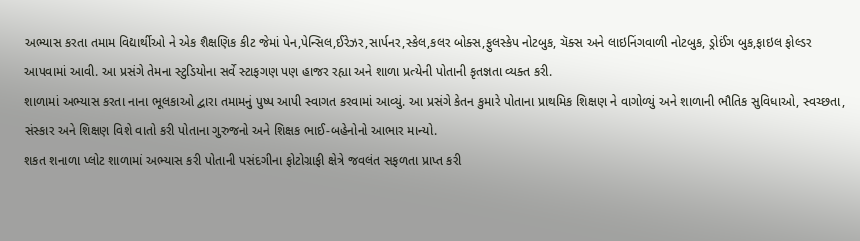અભ્યાસ કરતા તમામ વિદ્યાર્થીઓ ને એક શૈક્ષણિક કીટ જેમાં પેન,પેન્સિલ,ઈરેઝર,સાર્પનર,સ્કેલ,કલર બોક્સ,ફુલસ્કેપ નોટબુક, ચૅક્સ અને લાઇનિંગવાળી નોટબુક, ડ્રોઈંગ બુક,ફાઇલ ફોલ્ડર આપવામાં આવી. આ પ્રસંગે તેમના સ્ટુડિયોના સર્વે સ્ટાફગણ પણ હાજર રહ્યા અને શાળા પ્રત્યેની પોતાની કૃતજ્ઞતા વ્યક્ત કરી.
શાળામાં અભ્યાસ કરતા નાના ભૂલકાઓ દ્વારા તમામનું પુષ્પ આપી સ્વાગત કરવામાં આવ્યું. આ પ્રસંગે કેતન કુમારે પોતાના પ્રાથમિક શિક્ષણ ને વાગોળ્યું અને શાળાની ભૌતિક સુવિધાઓ, સ્વચ્છતા, સંસ્કાર અને શિક્ષણ વિશે વાતો કરી પોતાના ગુરુજનો અને શિક્ષક ભાઈ-બહેનોનો આભાર માન્યો.
શકત શનાળા પ્લોટ શાળામાં અભ્યાસ કરી પોતાની પસંદગીના ફોટોગ્રાફી ક્ષેત્રે જવલંત સફળતા પ્રાપ્ત કરી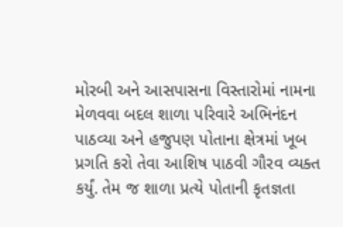મોરબી અને આસપાસના વિસ્તારોમાં નામના મેળવવા બદલ શાળા પરિવારે અભિનંદન પાઠવ્યા અને હજુપણ પોતાના ક્ષેત્રમાં ખૂબ પ્રગતિ કરો તેવા આશિષ પાઠવી ગૌરવ વ્યક્ત કર્યું. તેમ જ શાળા પ્રત્યે પોતાની કૃતજ્ઞતા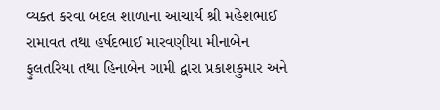વ્યક્ત કરવા બદલ શાળાના આચાર્ય શ્રી મહેશભાઈ રામાવત તથા હર્ષદભાઈ મારવણીયા મીનાબેન ફુલતરિયા તથા હિનાબેન ગામી દ્વારા પ્રકાશકુમાર અને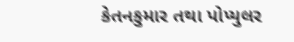કેતનકુમાર તથા પોપ્યુલર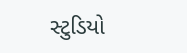સ્ટુડિયો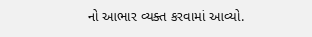નો આભાર વ્યક્ત કરવામાં આવ્યો.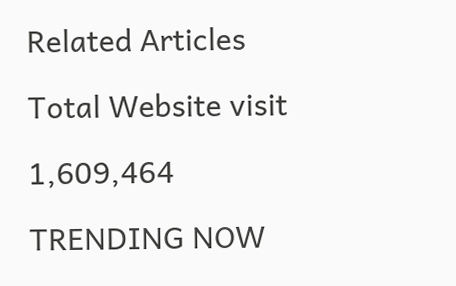Related Articles

Total Website visit

1,609,464

TRENDING NOW